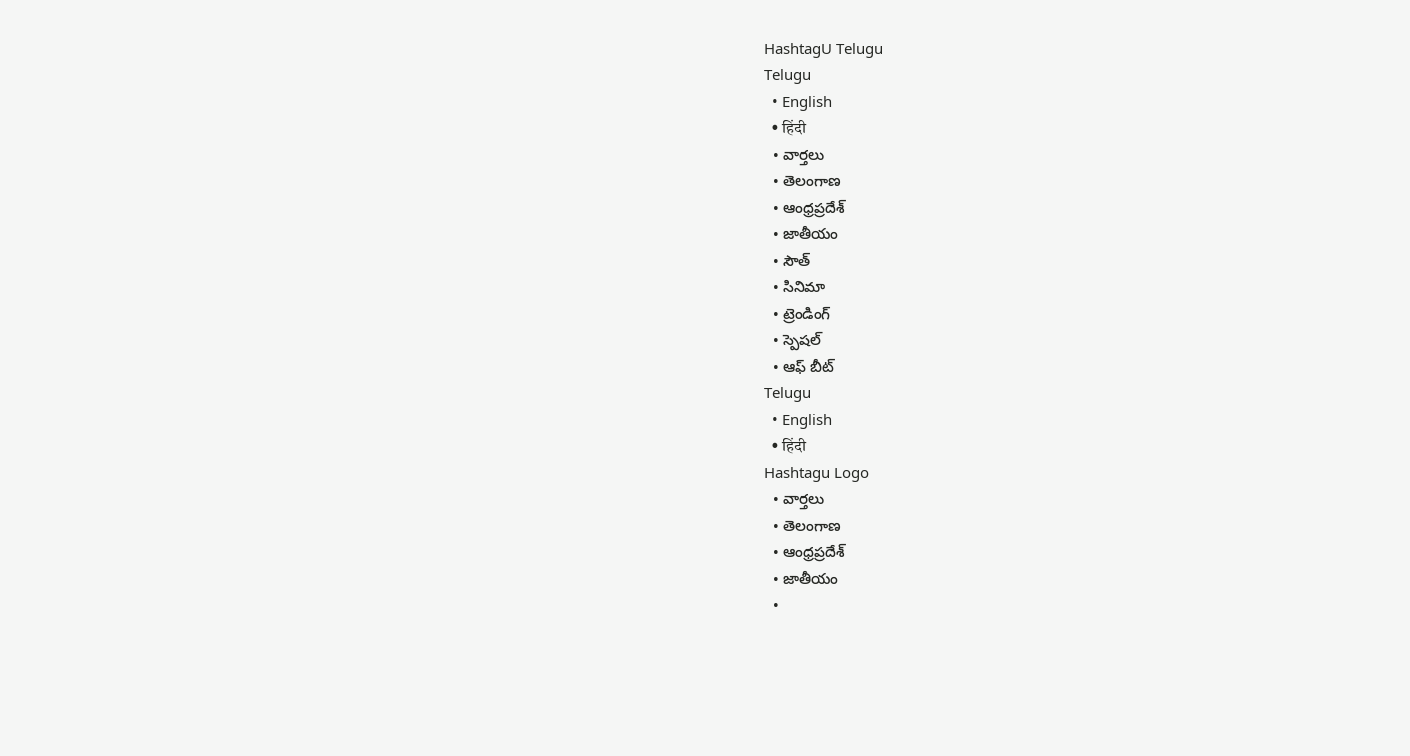HashtagU Telugu
Telugu
  • English
  • हिंदी
  • వార్తలు
  • తెలంగాణ
  • ఆంధ్రప్రదేశ్
  • జాతీయం
  • సౌత్
  • సినిమా
  • ట్రెండింగ్
  • స్పెషల్
  • ఆఫ్ బీట్
Telugu
  • English
  • हिंदी
Hashtagu Logo
  • వార్తలు
  • తెలంగాణ
  • ఆంధ్రప్రదేశ్
  • జాతీయం
  •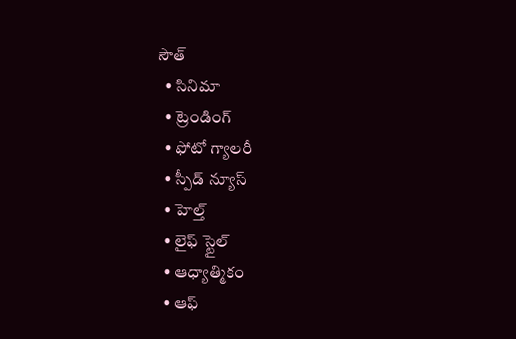సౌత్
  • సినిమా
  • ట్రెండింగ్
  • ఫోటో గ్యాలరీ
  • స్పీడ్ న్యూస్
  • హెల్త్
  • లైఫ్ స్టైల్
  • ఆధ్యాత్మికం
  • ఆఫ్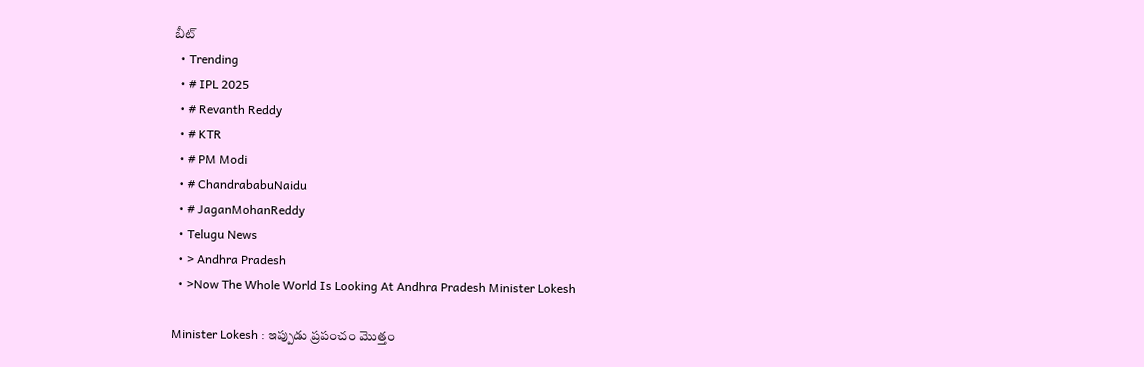బీట్
  • Trending
  • # IPL 2025
  • # Revanth Reddy
  • # KTR
  • # PM Modi
  • # ChandrababuNaidu
  • # JaganMohanReddy
  • Telugu News
  • > Andhra Pradesh
  • >Now The Whole World Is Looking At Andhra Pradesh Minister Lokesh

Minister Lokesh : ఇప్పుడు ప్రపంచం మొత్తం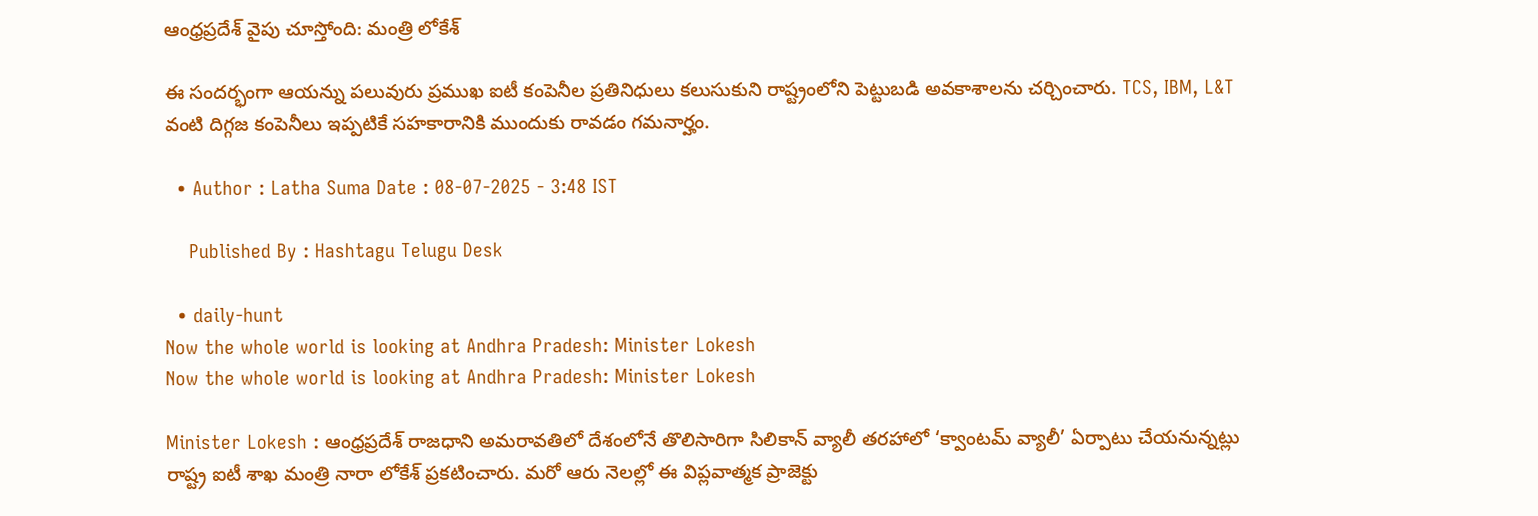ఆంధ్రప్రదేశ్ వైపు చూస్తోంది: మంత్రి లోకేశ్‌

ఈ సందర్భంగా ఆయన్ను పలువురు ప్రముఖ ఐటీ కంపెనీల ప్రతినిధులు కలుసుకుని రాష్ట్రంలోని పెట్టుబడి అవకాశాలను చర్చించారు. TCS, IBM, L&T వంటి దిగ్గజ కంపెనీలు ఇప్పటికే సహకారానికి ముందుకు రావడం గమనార్హం.

  • Author : Latha Suma Date : 08-07-2025 - 3:48 IST

    Published By : Hashtagu Telugu Desk

  • daily-hunt
Now the whole world is looking at Andhra Pradesh: Minister Lokesh
Now the whole world is looking at Andhra Pradesh: Minister Lokesh

Minister Lokesh : ఆంధ్రప్రదేశ్ రాజధాని అమరావతిలో దేశంలోనే తొలిసారిగా సిలికాన్ వ్యాలీ తరహాలో ‘క్వాంటమ్ వ్యాలీ’ ఏర్పాటు చేయనున్నట్లు రాష్ట్ర ఐటీ శాఖ మంత్రి నారా లోకేశ్ ప్రకటించారు. మరో ఆరు నెలల్లో ఈ విప్లవాత్మక ప్రాజెక్టు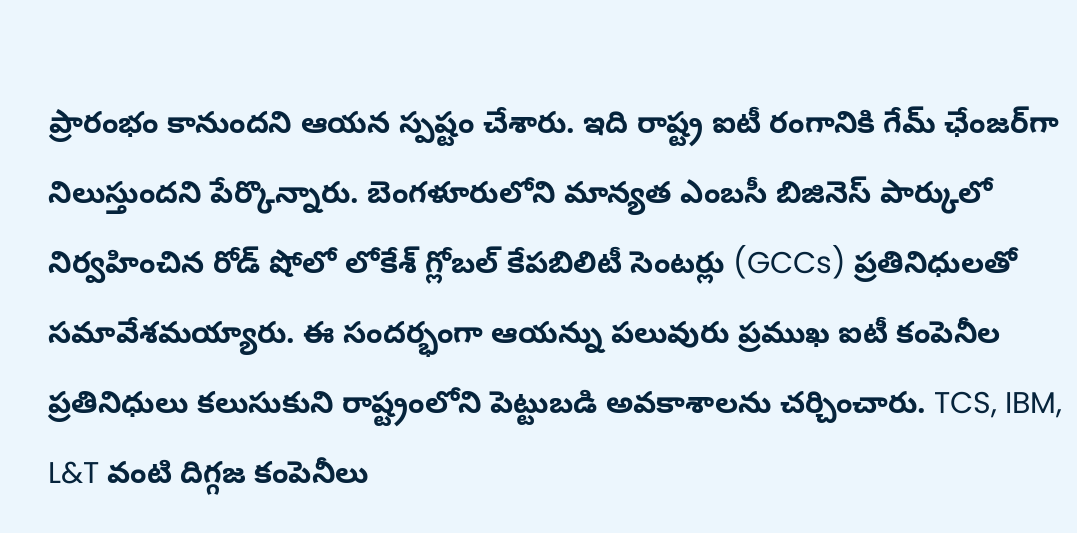ప్రారంభం కానుందని ఆయన స్పష్టం చేశారు. ఇది రాష్ట్ర ఐటీ రంగానికి గేమ్ ఛేంజర్‌గా నిలుస్తుందని పేర్కొన్నారు. బెంగళూరులోని మాన్యత ఎంబసీ బిజినెస్ పార్కులో నిర్వహించిన రోడ్ షోలో లోకేశ్ గ్లోబల్ కేపబిలిటీ సెంటర్లు (GCCs) ప్రతినిధులతో సమావేశమయ్యారు. ఈ సందర్భంగా ఆయన్ను పలువురు ప్రముఖ ఐటీ కంపెనీల ప్రతినిధులు కలుసుకుని రాష్ట్రంలోని పెట్టుబడి అవకాశాలను చర్చించారు. TCS, IBM, L&T వంటి దిగ్గజ కంపెనీలు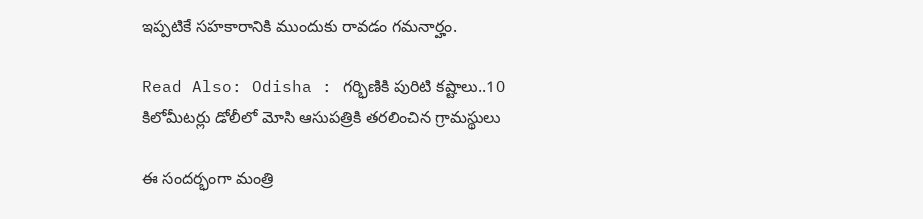ఇప్పటికే సహకారానికి ముందుకు రావడం గమనార్హం.

Read Also: Odisha : గర్భిణికి పురిటి కష్టాలు..10 కిలోమీటర్లు డోలీలో మోసి ఆసుపత్రికి తరలించిన గ్రామస్థులు

ఈ సందర్భంగా మంత్రి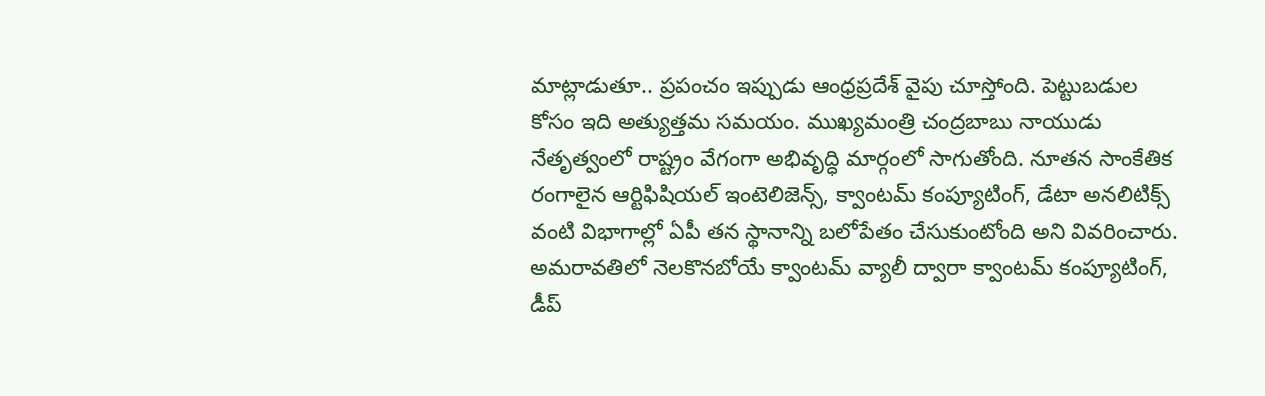మాట్లాడుతూ.. ప్రపంచం ఇప్పుడు ఆంధ్రప్రదేశ్ వైపు చూస్తోంది. పెట్టుబడుల కోసం ఇది అత్యుత్తమ సమయం. ముఖ్యమంత్రి చంద్రబాబు నాయుడు నేతృత్వంలో రాష్ట్రం వేగంగా అభివృద్ధి మార్గంలో సాగుతోంది. నూతన సాంకేతిక రంగాలైన ఆర్టిఫిషియల్ ఇంటెలిజెన్స్, క్వాంటమ్ కంప్యూటింగ్, డేటా అనలిటిక్స్ వంటి విభాగాల్లో ఏపీ తన స్థానాన్ని బలోపేతం చేసుకుంటోంది అని వివరించారు. అమరావతిలో నెలకొనబోయే క్వాంటమ్ వ్యాలీ ద్వారా క్వాంటమ్ కంప్యూటింగ్, డీప్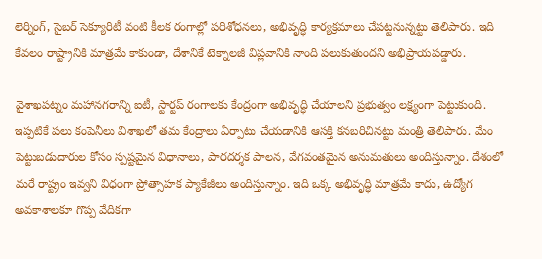లెర్నింగ్, సైబర్ సెక్యూరిటీ వంటి కీలక రంగాల్లో పరిశోధనలు, అభివృద్ధి కార్యక్రమాలు చేపట్టనున్నట్టు తెలిపారు. ఇది కేవలం రాష్ట్రానికి మాత్రమే కాకుండా, దేశానికే టెక్నాలజీ విప్లవానికి నాంది పలుకుతుందని అభిప్రాయపడ్డారు.

వైశాఖపట్నం మహానగరాన్ని ఐటీ, స్టార్టప్ రంగాలకు కేంద్రంగా అభివృద్ధి చేయాలని ప్రభుత్వం లక్ష్యంగా పెట్టుకుంది. ఇప్పటికే పలు కంపెనీలు విశాఖలో తమ కేంద్రాలు ఏర్పాటు చేయడానికి ఆసక్తి కనబరిచినట్టు మంత్రి తెలిపారు. మేం పెట్టుబడుదారుల కోసం స్పష్టమైన విధానాలు, పారదర్శక పాలన, వేగవంతమైన అనుమతులు అందిస్తున్నాం. దేశంలో మరే రాష్ట్రం ఇవ్వని విధంగా ప్రోత్సాహక ప్యాకేజీలు అందిస్తున్నాం. ఇది ఒక్క అభివృద్ధి మాత్రమే కాదు, ఉద్యోగ అవకాశాలకూ గొప్ప వేదికగా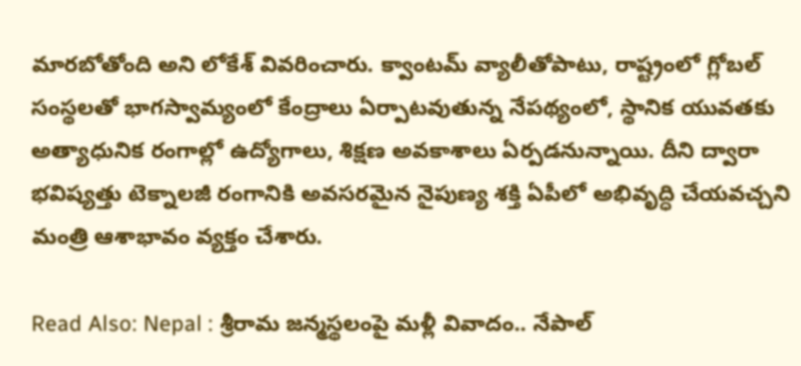మారబోతోంది అని లోకేశ్ వివరించారు. క్వాంటమ్ వ్యాలీతోపాటు, రాష్ట్రంలో గ్లోబల్ సంస్థలతో భాగస్వామ్యంలో కేంద్రాలు ఏర్పాటవుతున్న నేపథ్యంలో, స్థానిక యువతకు అత్యాధునిక రంగాల్లో ఉద్యోగాలు, శిక్షణ అవకాశాలు ఏర్పడనున్నాయి. దీని ద్వారా భవిష్యత్తు టెక్నాలజీ రంగానికి అవసరమైన నైపుణ్య శక్తి ఏపీలో అభివృద్ధి చేయవచ్చని మంత్రి ఆశాభావం వ్యక్తం చేశారు.

Read Also: Nepal : శ్రీరామ జన్మస్థలంపై మళ్లీ వివాదం.. నేపాల్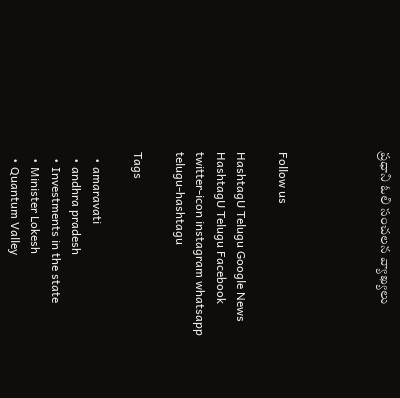ప్రధాని ఓలి సంచలన వ్యాఖ్యలు




Follow us

HashtagU Telugu Google News HashtagU Telugu Facebook twitter-icon instagram whatsapp telugu-hashtagu

Tags

  • amaravati
  • andhra pradesh
  • Investments in the state
  • Minister Lokesh
  • Quantum Valley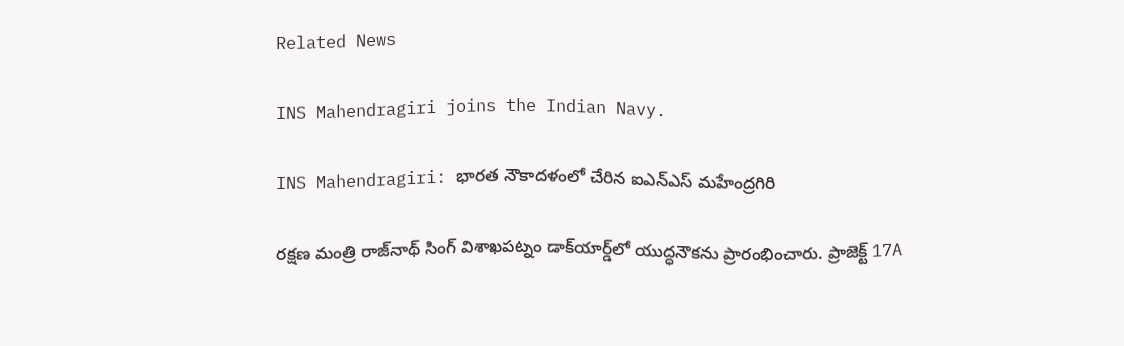Related News

INS Mahendragiri joins the Indian Navy.

INS Mahendragiri: భారత నౌకాదళంలో చేరిన ఐఎన్‌ఎస్ మహేంద్రగిరి

రక్షణ మంత్రి రాజ్‌నాథ్ సింగ్ విశాఖపట్నం డాక్‌యార్డ్‌లో యుద్ధనౌకను ప్రారంభించారు. ప్రాజెక్ట్ 17A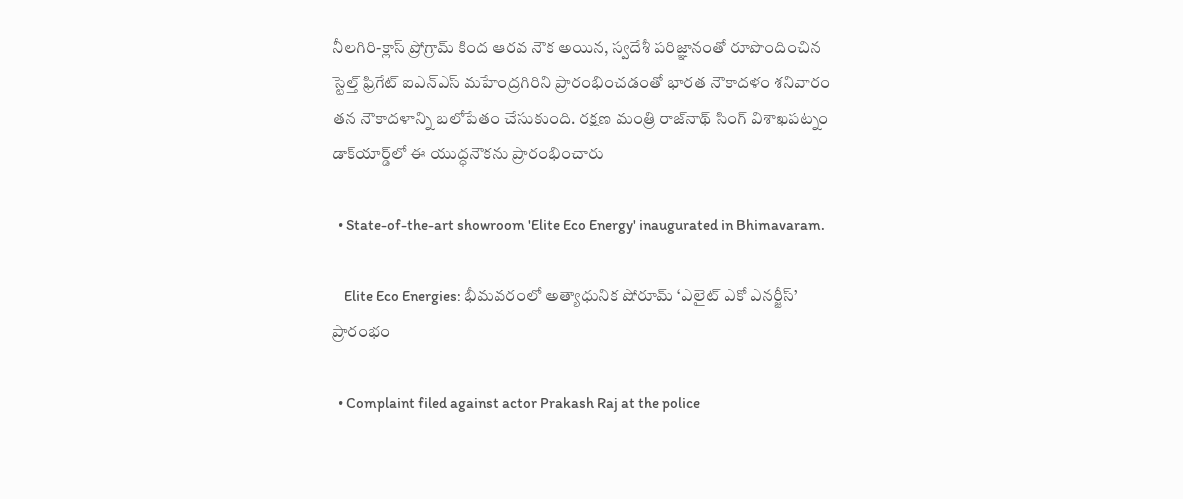నీలగిరి-క్లాస్ ప్రోగ్రామ్ కింద ఆరవ నౌక అయిన, స్వదేశీ పరిజ్ఞానంతో రూపొందించిన స్టెల్త్ ఫ్రిగేట్ ఐఎన్ఎస్ మహేంద్రగిరిని ప్రారంభించడంతో భారత నౌకాదళం శనివారం తన నౌకాదళాన్ని బలోపేతం చేసుకుంది. రక్షణ మంత్రి రాజ్‌నాథ్ సింగ్ విశాఖపట్నం డాక్‌యార్డ్‌లో ఈ యుద్ధనౌకను ప్రారంభించారు

  • State-of-the-art showroom 'Elite Eco Energy' inaugurated in Bhimavaram.

    Elite Eco Energies: భీమవరంలో అత్యాధునిక షోరూమ్ ‘ఎలైట్ ఎకో ఎనర్జీస్’ ప్రారంభం

  • Complaint filed against actor Prakash Raj at the police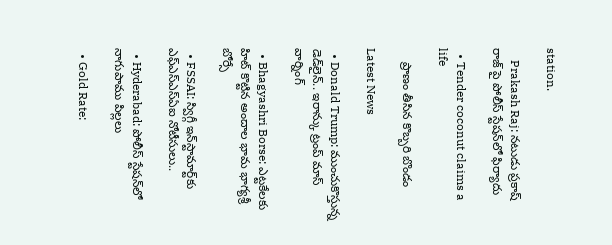station.

    Prakash Raj: నటుడు ప్రకాష్ రాజ్ పై పోలీస్ స్టేషన్‌లో ఫిర్యాదు

  • Tender coconut claims a life

    ప్రాణం తీసిన కొబ్బరి బొండం

Latest News

  • Donald Trump: ముంచుకొస్తున్న డెడ్‌లైన్.. ఇరాన్కు ట్రంప్ మాస్ వార్నింగ్

  • Bhagyashri Borse: ఎట్టకేలకు హిట్ కొట్టిన అందాల భామ భాగ్యశ్రీ బోర్సే

  • FSSAI: స్విగ్గీ ఇన్‌స్టామార్ట్‌కు ఎఫ్‌ఎస్‌ఎస్‌ఏఐ నోటీసులు..

  • Hyderabad: పోలీస్ స్టేషన్‌లో నాగుపాము పిల్లలు

  • Gold Rate: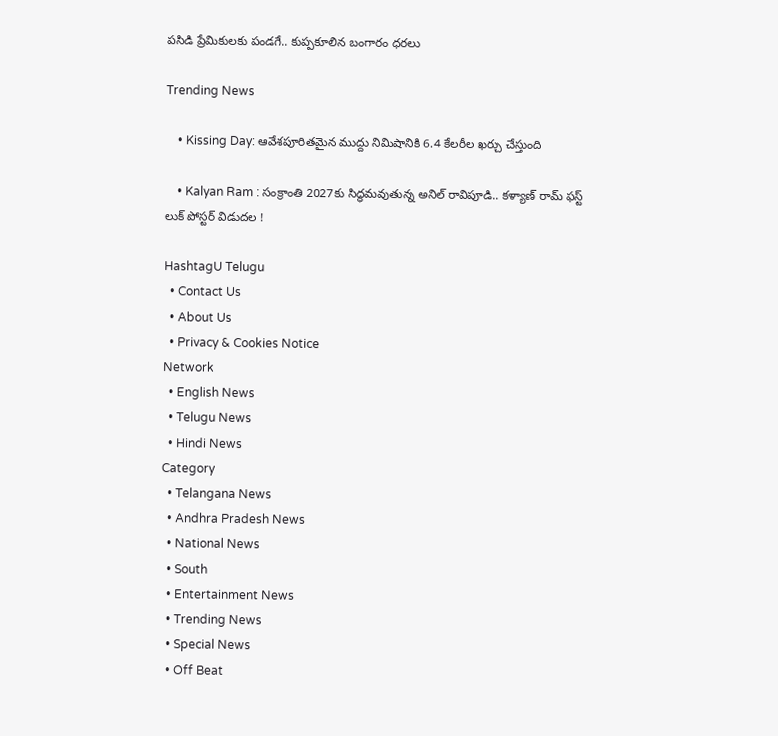పసిడి ప్రేమికులకు పండగే.. కుప్పకూలిన బంగారం ధరలు

Trending News

    • Kissing Day: ఆవేశపూరితమైన ముద్దు నిమిషానికి 6.4 కేలరీల ఖర్చు చేస్తుంది

    • Kalyan Ram : సంక్రాంతి 2027కు సిద్ధమవుతున్న అనిల్ రావిపూడి.. కళ్యాణ్ రామ్ ఫస్ట్ లుక్‌ పోస్టర్ విడుదల !

HashtagU Telugu
  • Contact Us
  • About Us
  • Privacy & Cookies Notice
Network
  • English News
  • Telugu News
  • Hindi News
Category
  • Telangana News
  • Andhra Pradesh News
  • National News
  • South
  • Entertainment News
  • Trending News
  • Special News
  • Off Beat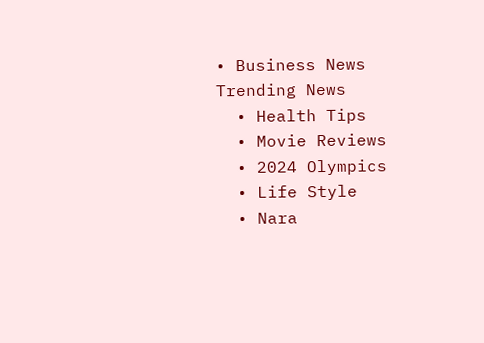• Business News
Trending News
  • Health Tips
  • Movie Reviews
  • 2024 Olympics
  • Life Style
  • Nara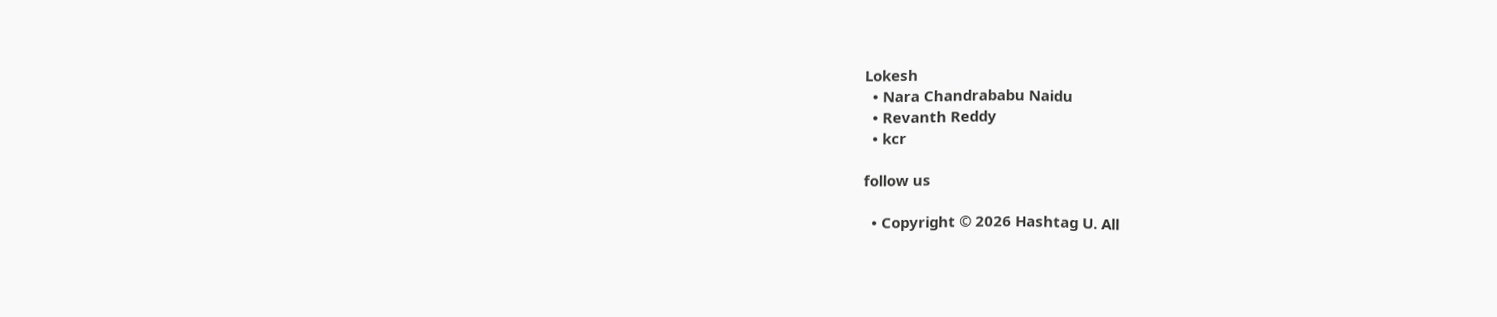Lokesh
  • Nara Chandrababu Naidu
  • Revanth Reddy
  • kcr

follow us

  • Copyright © 2026 Hashtag U. All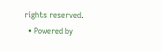rights reserved.
  • Powered by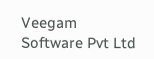Veegam Software Pvt Ltd